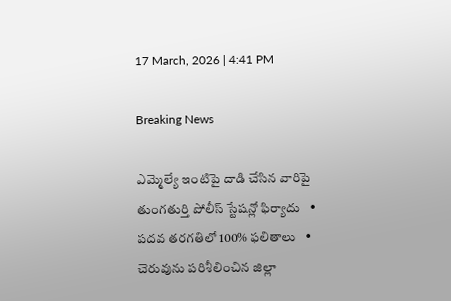17 March, 2026 | 4:41 PM

Breaking News

ఎమ్మెల్యే ఇంటిపై దాడి చేసిన వారిపై తుంగతుర్తి పోలీస్ స్టేషన్లో ఫిర్యాదు   •   పదవ తరగతిలో 100% ఫలితాలు   •   చెరువును పరిశీలించిన జిల్లా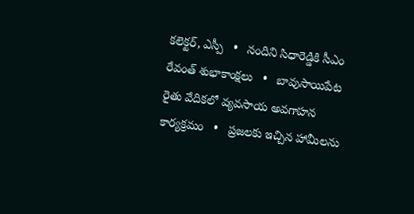కలెక్టర్, ఎస్పీ   •   నందిని సిధారెడ్డికి సీఎం రేవంత్ శుభాకాంక్షలు   •   బావుసాయిపేట రైతు వేదికలో వ్యవసాయ అవగాహన కార్యక్రమం   •   ప్రజలకు ఇచ్చిన హామీలను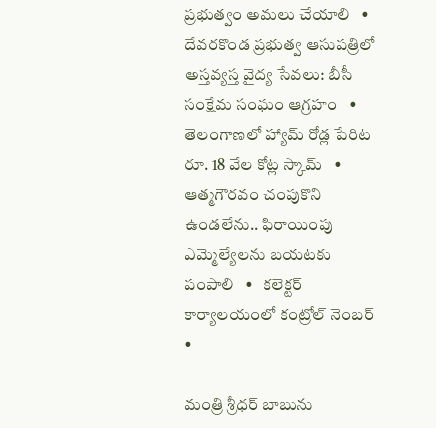ప్రభుత్వం అమలు చేయాలి   •   దేవరకొండ ప్రభుత్వ ఆసుపత్రిలో అస్తవ్యస్త వైద్య సేవలు: బీసీ సంక్షేమ సంఘం ఆగ్రహం   •   తెలంగాణలో హ్యామ్ రోడ్ల పేరిట రూ. 18 వేల కోట్ల స్కామ్   •   ఆత్మగౌరవం చంపుకొని ఉండలేను.. ఫిరాయింపు ఎమ్మెల్యేలను బయటకు పంపాలి   •   కలెక్టర్ కార్యాలయంలో కంట్రోల్ నెంబర్   •

మంత్రి శ్రీధర్ బాబును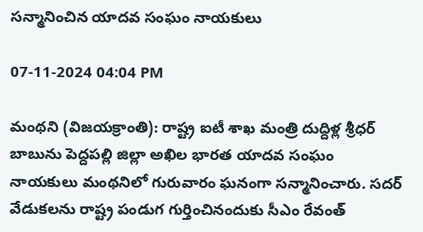సన్మానించిన యాదవ సంఘం నాయకులు

07-11-2024 04:04 PM

మంథని (విజయక్రాంతి): రాష్ట్ర ఐటీ శాఖ మంత్రి దుద్దిళ్ల శ్రీధర్ బాబును పెద్దపల్లి జిల్లా అఖిల భారత యాదవ సంఘం నాయకులు మంథనిలో గురువారం ఘనంగా సన్మానించారు. సదర్ వేడుకలను రాష్ట్ర పండుగ గుర్తించినందుకు సీఎం రేవంత్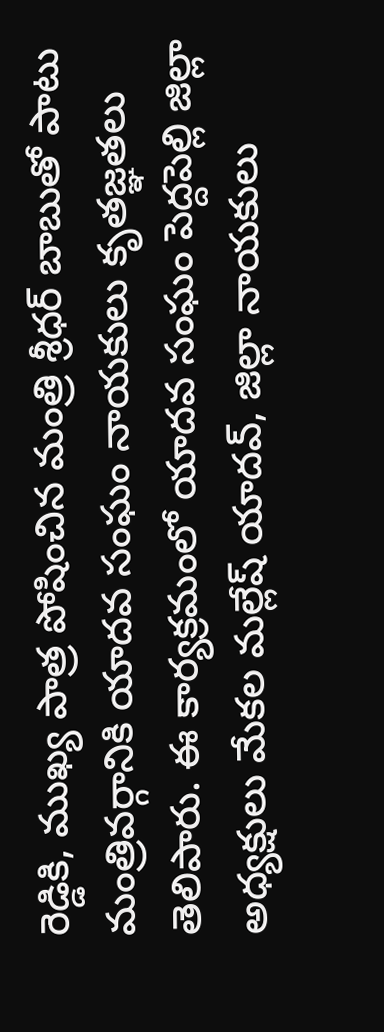రెడ్డికి, ముఖ్య పాత్ర పోషించిన మంత్రి శ్రీధర్ బాబుతో పాటు మంత్రివర్గానికి యాదవ సంఘం నాయకులు కృతజ్ఞతలు తెలిపారు. ఈ కార్యక్రమంలో యాదవ సంఘం పెద్దపెల్లి జిల్లా అధ్యక్షులు మేకల మల్లేష్ యాదవ్, జిల్లా నాయకులు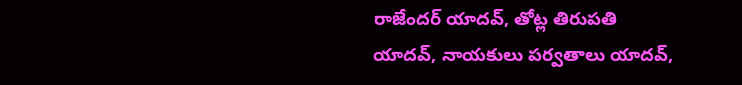రాజేందర్ యాదవ్, తోట్ల తిరుపతి యాదవ్, నాయకులు పర్వతాలు యాదవ్,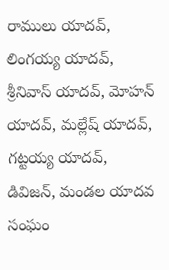రాములు యాదవ్, లింగయ్య యాదవ్, శ్రీనివాస్ యాదవ్, మోహన్ యాదవ్, మల్లేష్ యాదవ్, గట్టయ్య యాదవ్, డివిజన్, మండల యాదవ సంఘం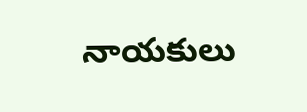నాయకులు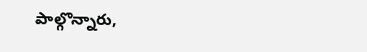పాల్గొన్నారు,